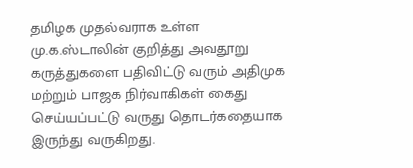தமிழக முதல்வராக உள்ள மு.க.ஸ்டாலின் குறித்து அவதூறு கருத்துகளை பதிவிட்டு வரும் அதிமுக மற்றும் பாஜக நிர்வாகிகள் கைது செய்யப்பட்டு வருது தொடர்கதையாக இருந்து வருகிறது.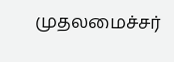முதலமைச்சர்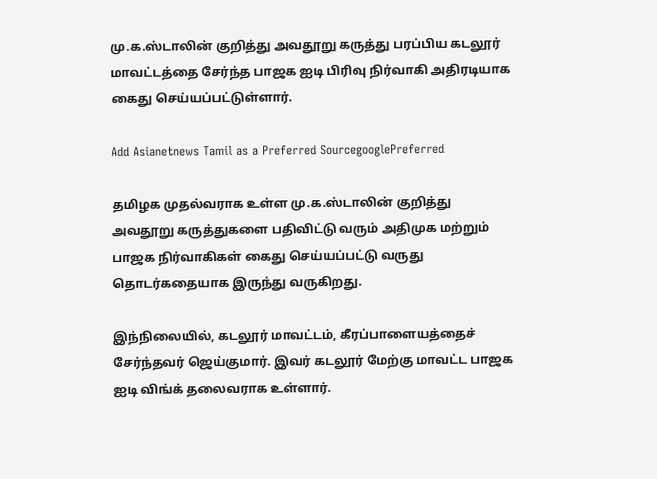மு.க.ஸ்டாலின் குறித்து அவதூறு கருத்து பரப்பிய கடலூர் மாவட்டத்தை சேர்ந்த பாஜக ஐடி பிரிவு நிர்வாகி அதிரடியாக கைது செய்யப்பட்டுள்ளார்.

Add Asianetnews Tamil as a Preferred SourcegooglePreferred

தமிழக முதல்வராக உள்ள மு.க.ஸ்டாலின் குறித்து அவதூறு கருத்துகளை பதிவிட்டு வரும் அதிமுக மற்றும் பாஜக நிர்வாகிகள் கைது செய்யப்பட்டு வருது தொடர்கதையாக இருந்து வருகிறது.

இந்நிலையில், கடலூர் மாவட்டம், கீரப்பாளையத்தைச் சேர்ந்தவர் ஜெய்குமார். இவர் கடலூர் மேற்கு மாவட்ட பாஜக ஐடி விங்க் தலைவராக உள்ளார்.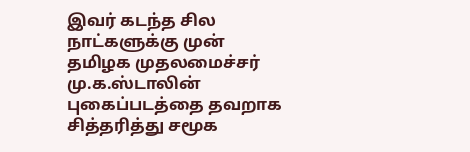இவர் கடந்த சில நாட்களுக்கு முன் தமிழக முதலமைச்சர் மு.க.ஸ்டாலின் புகைப்படத்தை தவறாக சித்தரித்து சமூக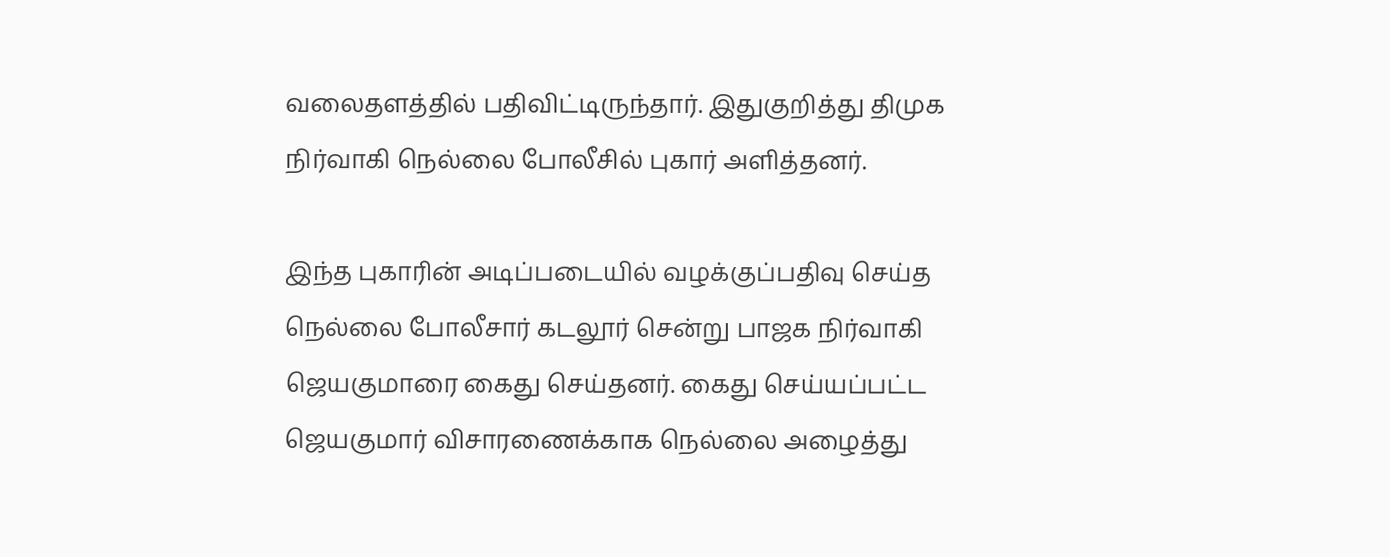வலைதளத்தில் பதிவிட்டிருந்தார். இதுகுறித்து திமுக நிர்வாகி நெல்லை போலீசில் புகார் அளித்தனர்.

இந்த புகாரின் அடிப்படையில் வழக்குப்பதிவு செய்த நெல்லை போலீசார் கடலூர் சென்று பாஜக நிர்வாகி ஜெயகுமாரை கைது செய்தனர். கைது செய்யப்பட்ட ஜெயகுமார் விசாரணைக்காக நெல்லை அழைத்து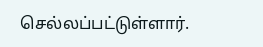செல்லப்பட்டுள்ளார்.